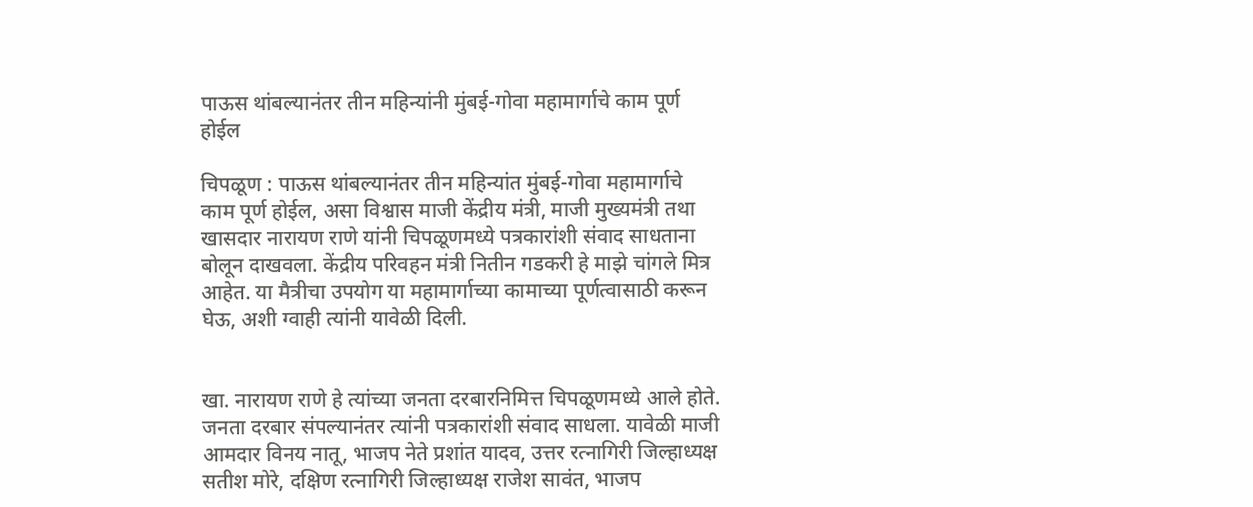पाऊस थांबल्यानंतर तीन महिन्यांनी मुंबई-गोवा महामार्गाचे काम पूर्ण होईल

चिपळूण : पाऊस थांबल्यानंतर तीन महिन्यांत मुंबई-गोवा महामार्गाचे काम पूर्ण होईल, असा विश्वास माजी केंद्रीय मंत्री, माजी मुख्यमंत्री तथा खासदार नारायण राणे यांनी चिपळूणमध्ये पत्रकारांशी संवाद साधताना बोलून दाखवला. केंद्रीय परिवहन मंत्री नितीन गडकरी हे माझे चांगले मित्र आहेत. या मैत्रीचा उपयोग या महामार्गाच्या कामाच्या पूर्णत्वासाठी करून घेऊ, अशी ग्वाही त्यांनी यावेळी दिली.


खा. नारायण राणे हे त्यांच्या जनता दरबारनिमित्त चिपळूणमध्ये आले होते. जनता दरबार संपल्यानंतर त्यांनी पत्रकारांशी संवाद साधला. यावेळी माजी आमदार विनय नातू, भाजप नेते प्रशांत यादव, उत्तर रत्नागिरी जिल्हाध्यक्ष सतीश मोरे, दक्षिण रत्नागिरी जिल्हाध्यक्ष राजेश सावंत, भाजप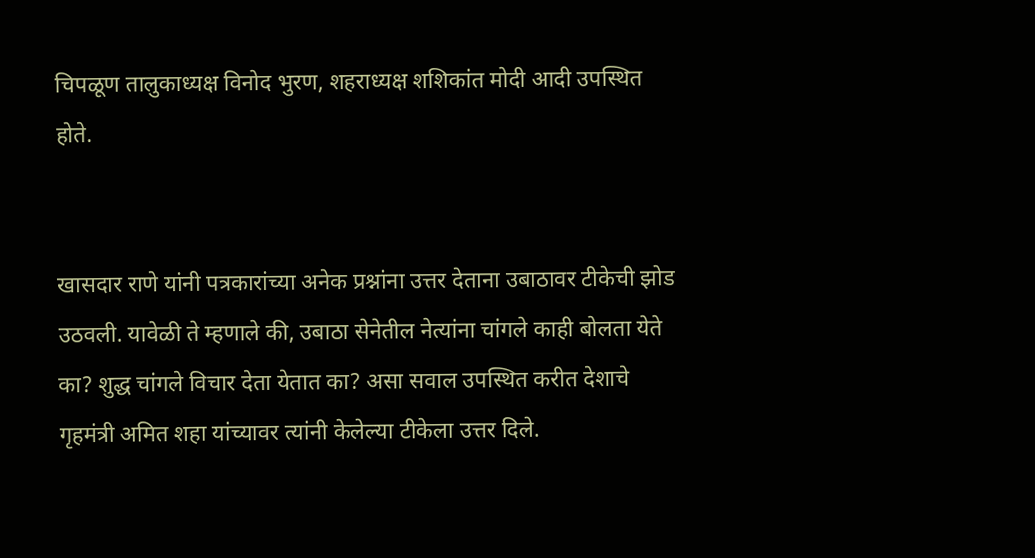चिपळूण तालुकाध्यक्ष विनोद भुरण, शहराध्यक्ष शशिकांत मोदी आदी उपस्थित होते.


खासदार राणे यांनी पत्रकारांच्या अनेक प्रश्नांना उत्तर देताना उबाठावर टीकेची झोड उठवली. यावेळी ते म्हणाले की, उबाठा सेनेतील नेत्यांना चांगले काही बोलता येते का? शुद्ध चांगले विचार देता येतात का? असा सवाल उपस्थित करीत देशाचे गृहमंत्री अमित शहा यांच्यावर त्यांनी केलेल्या टीकेला उत्तर दिले.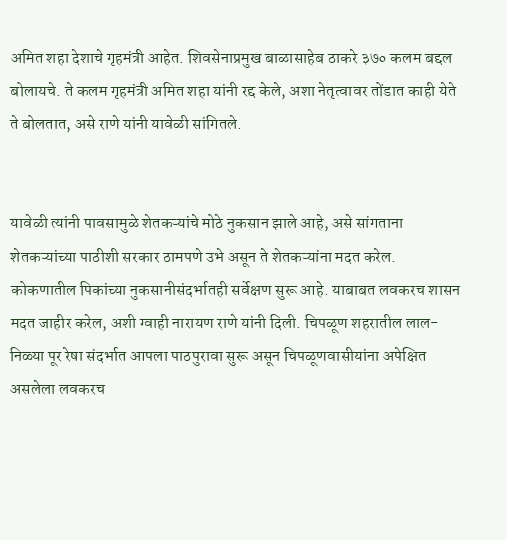अमित शहा देशाचे गृहमंत्री आहेत. शिवसेनाप्रमुख बाळासाहेब ठाकरे ३७० कलम बद्दल बोलायचे. ते कलम गृहमंत्री अमित शहा यांनी रद्द केले, अशा नेतृत्वावर तोंडात काही येते ते बोलतात, असे राणे यांनी यावेळी सांगितले.


यावेळी त्यांनी पावसामुळे शेतकऱ्यांचे मोठे नुकसान झाले आहे, असे सांगताना शेतकऱ्यांच्या पाठीशी सरकार ठामपणे उभे असून ते शेतकऱ्यांना मदत करेल. कोकणातील पिकांच्या नुकसानीसंदर्भातही सर्वेक्षण सुरू आहे. याबाबत लवकरच शासन मदत जाहीर करेल, अशी ग्वाही नारायण राणे यांनी दिली. चिपळूण शहरातील लाल-निळ्या पूर रेषा संदर्भात आपला पाठपुरावा सुरू असून चिपळूणवासीयांना अपेक्षित असलेला लवकरच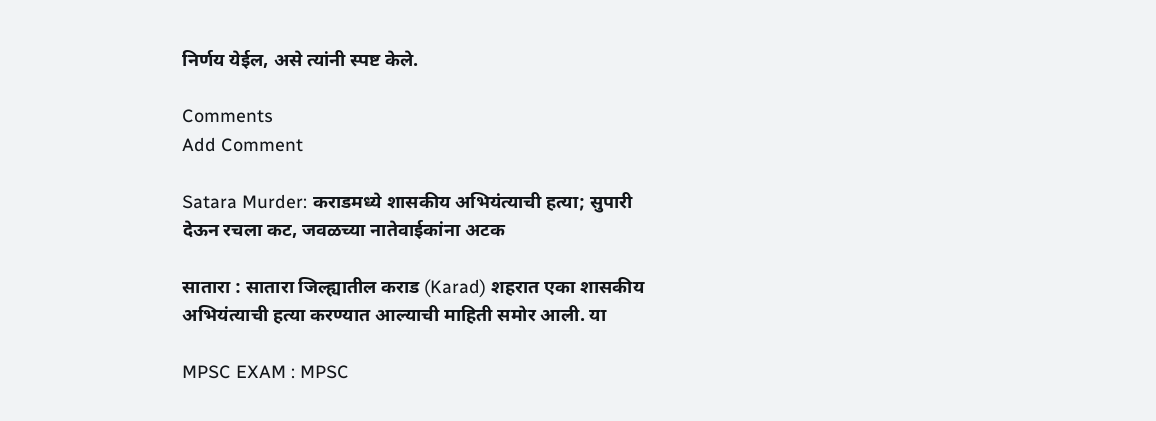निर्णय येईल, असे त्यांनी स्पष्ट केले.

Comments
Add Comment

Satara Murder: कराडमध्ये शासकीय अभियंत्याची हत्या; सुपारी देऊन रचला कट, जवळच्या नातेवाईकांना अटक

सातारा : सातारा जिल्ह्यातील कराड (Karad) शहरात एका शासकीय अभियंत्याची हत्या करण्यात आल्याची माहिती समोर आली. या

MPSC EXAM : MPSC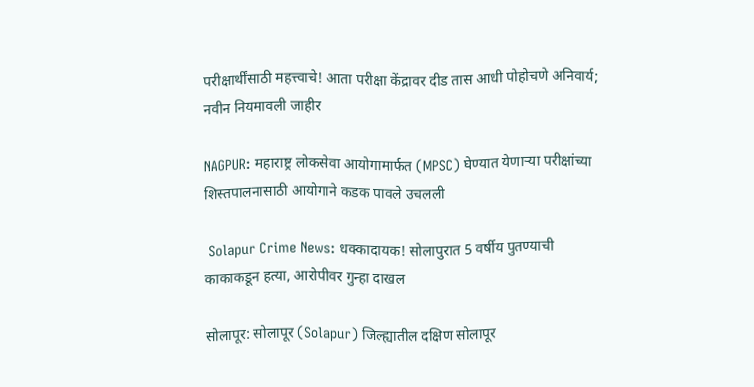परीक्षार्थींसाठी महत्त्वाचे! आता परीक्षा केंद्रावर दीड तास आधी पोहोचणे अनिवार्य; नवीन नियमावली जाहीर

NAGPUR: महाराष्ट्र लोकसेवा आयोगामार्फत (MPSC) घेण्यात येणाऱ्या परीक्षांच्या शिस्तपालनासाठी आयोगाने कडक पावले उचलली

 Solapur Crime News: धक्कादायक! सोलापुरात 5 वर्षीय पुतण्याची काकाकडून हत्या, आरोपीवर गुन्हा दाखल

सोलापूर: सोलापूर (Solapur) जिल्ह्यातील दक्षिण सोलापूर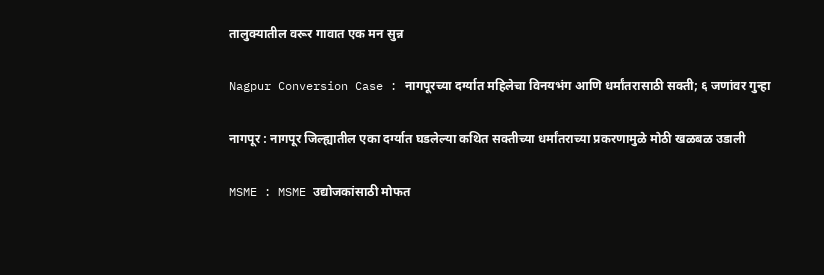तालुक्यातील वरूर गावात एक मन सुन्न

Nagpur Conversion Case : नागपूरच्या दर्ग्यात महिलेचा विनयभंग आणि धर्मांतरासाठी सक्ती; ६ जणांवर गुन्हा

नागपूर : नागपूर जिल्ह्यातील एका दर्ग्यात घडलेल्या कथित सक्तीच्या धर्मांतराच्या प्रकरणामुळे मोठी खळबळ उडाली

MSME : MSME उद्योजकांसाठी मोफत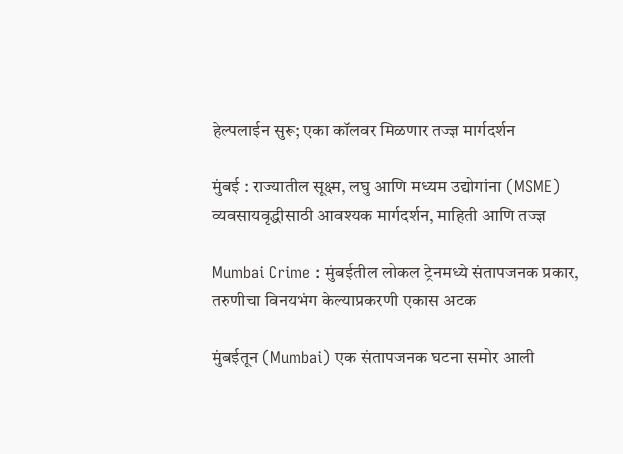हेल्पलाईन सुरू; एका कॉलवर मिळणार तज्ज्ञ मार्गदर्शन

मुंबई : राज्यातील सूक्ष्म, लघु आणि मध्यम उद्योगांना (MSME) व्यवसायवृद्धीसाठी आवश्यक मार्गदर्शन, माहिती आणि तज्ज्ञ

Mumbai Crime : मुंबईतील लोकल ट्रेनमध्ये संतापजनक प्रकार, तरुणीचा विनयभंग केल्याप्रकरणी एकास अटक

मुंबईतून (Mumbai) एक संतापजनक घटना समोर आली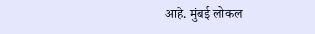आहे. मुंबई लोकल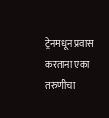ट्रेनमधून प्रवास करताना एका तरुणीचा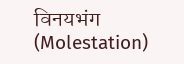विनयभंग (Molestation)